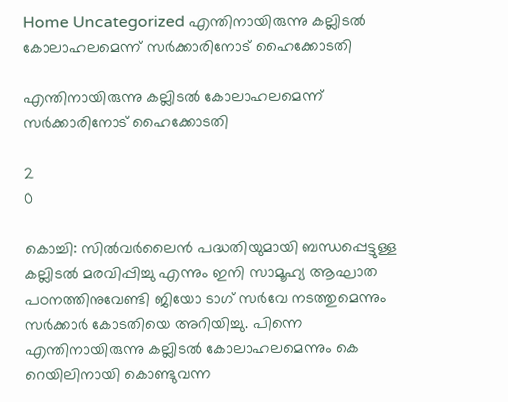Home Uncategorized എന്തിനായിരുന്നു കല്ലിടല്‍ കോലാഹലമെന്ന് സര്‍ക്കാരിനോട് ഹൈക്കോടതി

എന്തിനായിരുന്നു കല്ലിടല്‍ കോലാഹലമെന്ന് സര്‍ക്കാരിനോട് ഹൈക്കോടതി

2
0

കൊച്ചി: സില്‍വര്‍ലൈന്‍ പദ്ധതിയുമായി ബന്ധപ്പെട്ടുള്ള കല്ലിടല്‍ മരവിപ്പിച്ചു എന്നും ഇനി സാമൂഹ്യ ആഘാത പഠനത്തിനുവേണ്ടി ജിയോ ടാഗ് സര്‍വേ നടത്തുമെന്നും സര്‍ക്കാര്‍ കോടതിയെ അറിയിച്ചു. പിന്നെ എന്തിനായിരുന്നു കല്ലിടല്‍ കോലാഹലമെന്നും കെ റെയിലിനായി കൊണ്ടുവന്ന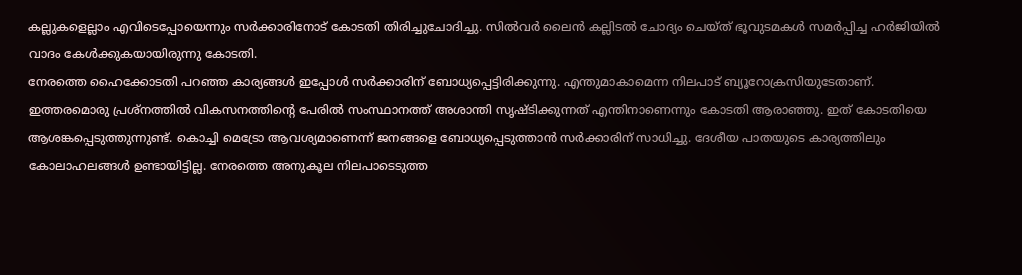കല്ലുകളെല്ലാം എവിടെപ്പോയെന്നും സര്‍ക്കാരിനോട് കോടതി തിരിച്ചുചോദിച്ചു. സില്‍വര്‍ ലൈന്‍ കല്ലിടല്‍ ചോദ്യം ചെയ്ത് ഭൂവുടമകള്‍ സമര്‍പ്പിച്ച ഹര്‍ജിയില്‍ വാദം കേള്‍ക്കുകയായിരുന്നു കോടതി.
നേരത്തെ ഹൈക്കോടതി പറഞ്ഞ കാര്യങ്ങള്‍ ഇപ്പോള്‍ സര്‍ക്കാരിന് ബോധ്യപ്പെട്ടിരിക്കുന്നു. എന്തുമാകാമെന്ന നിലപാട് ബ്യൂറോക്രസിയുടേതാണ്. ഇത്തരമൊരു പ്രശ്നത്തില്‍ വികസനത്തിന്റെ പേരില്‍ സംസ്ഥാനത്ത് അശാന്തി സൃഷ്ടിക്കുന്നത് എന്തിനാണെന്നും കോടതി ആരാഞ്ഞു. ഇത് കോടതിയെ ആശങ്കപ്പെടുത്തുന്നുണ്ട്. കൊച്ചി മെട്രോ ആവശ്യമാണെന്ന് ജനങ്ങളെ ബോധ്യപ്പെടുത്താന്‍ സര്‍ക്കാരിന് സാധിച്ചു. ദേശീയ പാതയുടെ കാര്യത്തിലും കോലാഹലങ്ങള്‍ ഉണ്ടായിട്ടില്ല. നേരത്തെ അനുകൂല നിലപാടെടുത്ത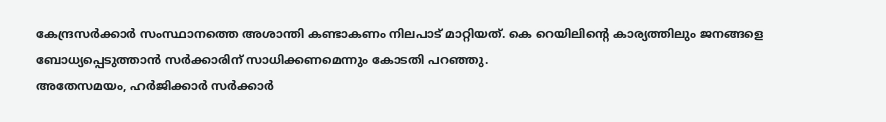കേന്ദ്രസര്‍ക്കാര്‍ സംസ്ഥാനത്തെ അശാന്തി കണ്ടാകണം നിലപാട് മാറ്റിയത്. കെ റെയിലിന്റെ കാര്യത്തിലും ജനങ്ങളെ ബോധ്യപ്പെടുത്താന്‍ സര്‍ക്കാരിന് സാധിക്കണമെന്നും കോടതി പറഞ്ഞു.
അതേസമയം, ഹര്‍ജിക്കാര്‍ സര്‍ക്കാര്‍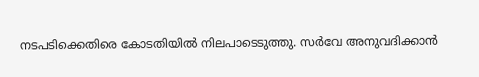നടപടിക്കെതിരെ കോടതിയില്‍ നിലപാടെടുത്തു. സര്‍വേ അനുവദിക്കാന്‍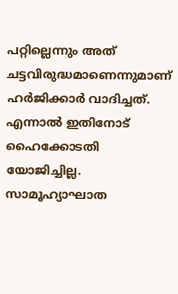പറ്റില്ലെന്നും അത് ചട്ടവിരുദ്ധമാണെന്നുമാണ് ഹര്‍ജിക്കാര്‍ വാദിച്ചത്. എന്നാല്‍ ഇതിനോട് ഹൈക്കോടതി യോജിച്ചില്ല. സാമൂഹ്യാഘാത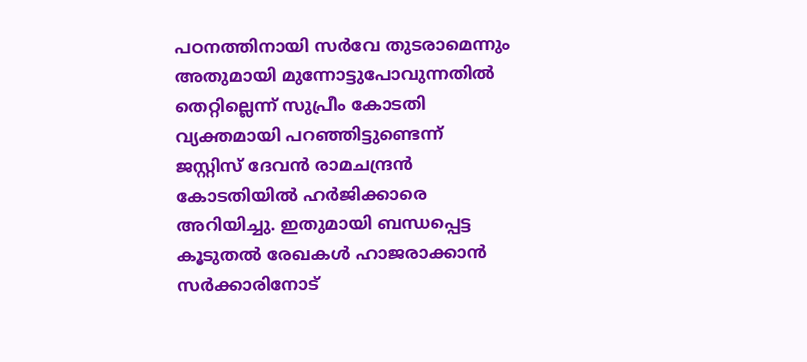പഠനത്തിനായി സര്‍വേ തുടരാമെന്നും അതുമായി മുന്നോട്ടുപോവുന്നതില്‍ തെറ്റില്ലെന്ന് സുപ്രീം കോടതി വ്യക്തമായി പറഞ്ഞിട്ടുണ്ടെന്ന് ജസ്റ്റിസ് ദേവന്‍ രാമചന്ദ്രന്‍ കോടതിയില്‍ ഹര്‍ജിക്കാരെ അറിയിച്ചു. ഇതുമായി ബന്ധപ്പെട്ട കൂടുതല്‍ രേഖകള്‍ ഹാജരാക്കാന്‍ സര്‍ക്കാരിനോട്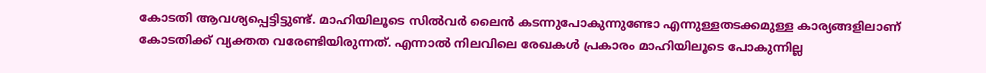കോടതി ആവശ്യപ്പെട്ടിട്ടുണ്ട്. മാഹിയിലൂടെ സില്‍വര്‍ ലൈന്‍ കടന്നുപോകുന്നുണ്ടോ എന്നുള്ളതടക്കമുള്ള കാര്യങ്ങളിലാണ് കോടതിക്ക് വ്യക്തത വരേണ്ടിയിരുന്നത്. എന്നാല്‍ നിലവിലെ രേഖകള്‍ പ്രകാരം മാഹിയിലൂടെ പോകുന്നില്ല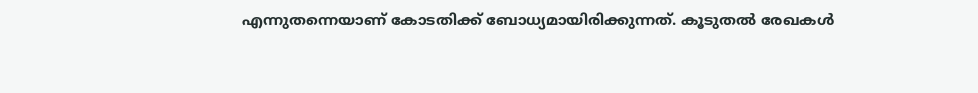എന്നുതന്നെയാണ് കോടതിക്ക് ബോധ്യമായിരിക്കുന്നത്. കൂടുതല്‍ രേഖകള്‍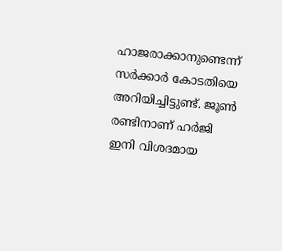ഹാജരാക്കാനുണ്ടെന്ന് സര്‍ക്കാര്‍ കോടതിയെ അറിയിച്ചിട്ടുണ്ട്. ജൂണ്‍ രണ്ടിനാണ് ഹര്‍ജി ഇനി വിശദമായ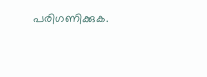പരിഗണിക്കുക.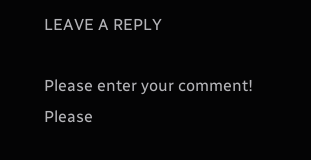LEAVE A REPLY

Please enter your comment!
Please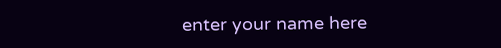enter your name here